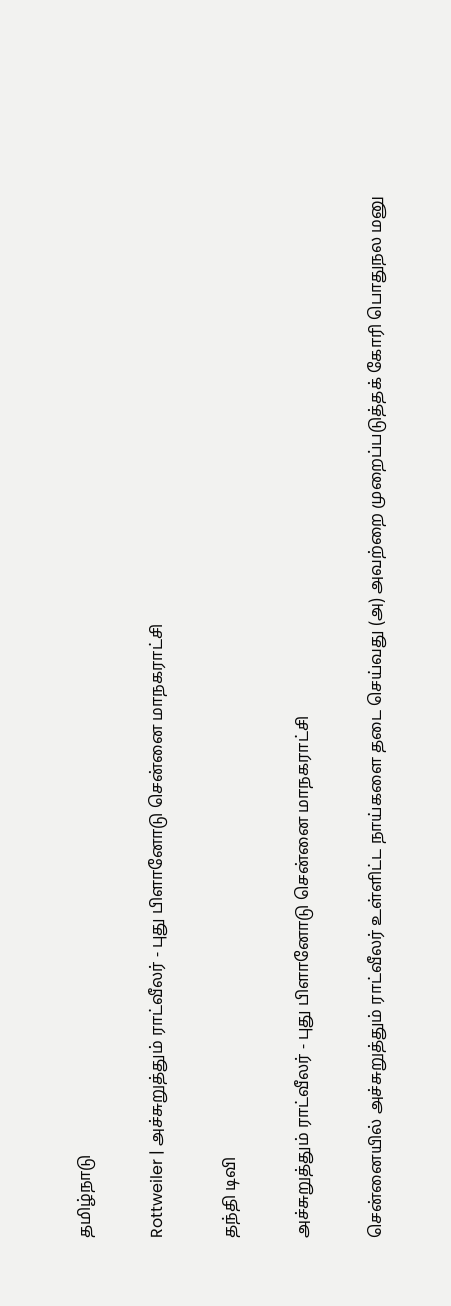தமிழ்நாடு

Rottweiler | அச்சுறுத்தும் ராட்வீலர் - புது பிளானோடு சென்னை மாநகராட்சி

தந்தி டிவி

அச்சுறுத்தும் ராட்வீலர் - புது பிளானோடு சென்னை மாநகராட்சி

சென்னையில் அச்சுறுத்தும் ராட்வீலர் உள்ளிட்ட நாய்களை தடை செய்வது (அ) அவற்றை முறைப்படுத்தக் கோரி பொதுநல மனு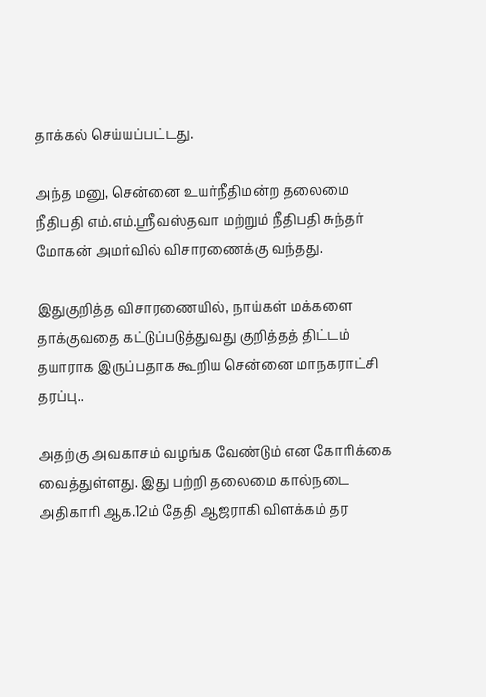தாக்கல் செய்யப்பட்டது.

அந்த மனு, சென்னை உயர்நீதிமன்ற தலைமை நீதிபதி எம்.எம்.ஸ்ரீவஸ்தவா மற்றும் நீதிபதி சுந்தர் மோகன் அமர்வில் விசாரணைக்கு வந்தது.

இதுகுறித்த விசாரணையில், நாய்கள் மக்களை தாக்குவதை கட்டுப்படுத்துவது குறித்தத் திட்டம் தயாராக இருப்பதாக கூறிய சென்னை மாநகராட்சி தரப்பு..

அதற்கு அவகாசம் வழங்க வேண்டும் என கோரிக்கை வைத்துள்ளது. இது பற்றி தலைமை கால்நடை அதிகாரி ஆக.12ம் தேதி ஆஜராகி விளக்கம் தர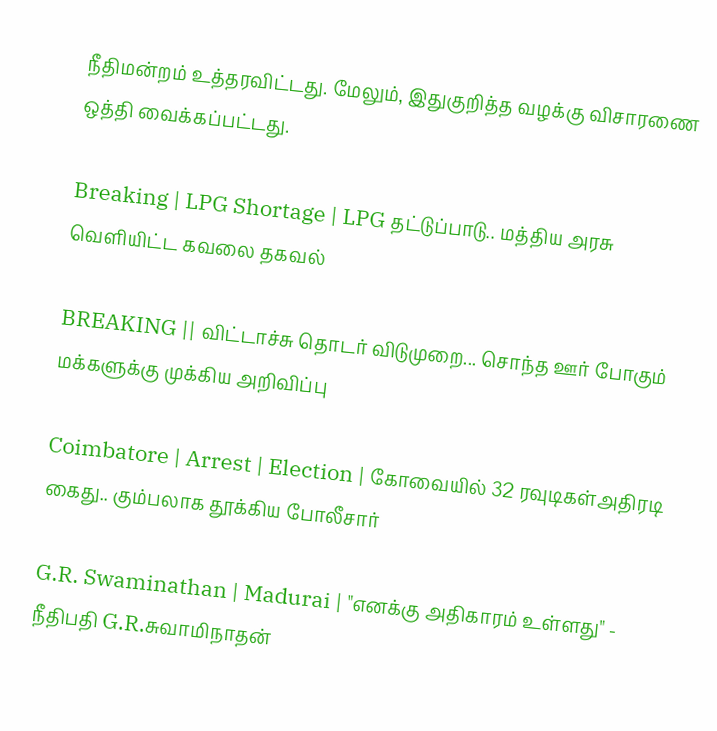நீதிமன்றம் உத்தரவிட்டது. மேலும், இதுகுறித்த வழக்கு விசாரணை ஒத்தி வைக்கப்பட்டது.

Breaking | LPG Shortage | LPG தட்டுப்பாடு.. மத்திய அரசு வெளியிட்ட கவலை தகவல்

BREAKING || விட்டாச்சு தொடர் விடுமுறை... சொந்த ஊர் போகும் மக்களுக்கு முக்கிய அறிவிப்பு

Coimbatore | Arrest | Election | கோவையில் 32 ரவுடிகள்அதிரடி கைது.. கும்பலாக தூக்கிய போலீசார்

G.R. Swaminathan | Madurai | "எனக்கு அதிகாரம் உள்ளது" - நீதிபதி G.R.சுவாமிநாதன்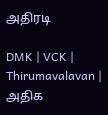அதிரடி

DMK | VCK | Thirumavalavan | அதிக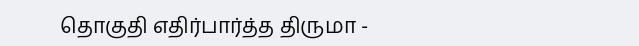தொகுதி எதிர்பார்த்த திருமா -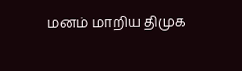மனம் மாறிய திமுக